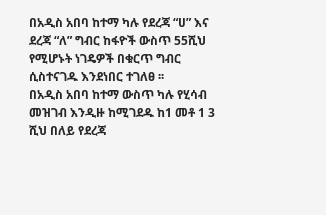በአዲስ አበባ ከተማ ካሉ የደረጃ “ሀ” እና ደረጃ “ለ” ግብር ከፋዮች ውስጥ 55ሺህ የሚሆኑት ነገዴዎች በቁርጥ ግብር ሲስተናገዱ እንደነበር ተገለፀ ፡፡
በአዲስ አበባ ከተማ ውስጥ ካሉ የሂሳብ መዝገብ እንዲዙ ከሚገደዱ ከ1 መቶ 1 3 ሺህ በለይ የደረጃ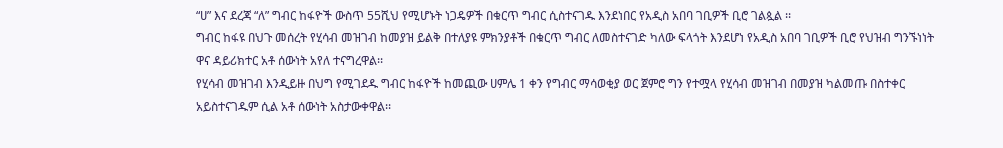“ሀ” እና ደረጃ “ለ” ግብር ከፋዮች ውስጥ 55ሺህ የሚሆኑት ነጋዴዎች በቁርጥ ግብር ሲስተናገዱ እንደነበር የአዲስ አበባ ገቢዎች ቢሮ ገልጷል ፡፡
ግብር ከፋዩ በህጉ መሰረት የሂሳብ መዝገብ ከመያዝ ይልቅ በተለያዩ ምክንያቶች በቁርጥ ግብር ለመስተናገድ ካለው ፍላጎት እንደሆነ የአዲስ አበባ ገቢዎች ቢሮ የህዝብ ግንኙነነት ዋና ዳይሪክተር አቶ ሰውነት አየለ ተናግረዋል፡፡
የሂሳብ መዝገብ እንዲይዙ በህግ የሚገደዱ ግብር ከፋዮች ከመጪው ሀምሌ 1 ቀን የግብር ማሳወቂያ ወር ጀምሮ ግን የተሟላ የሂሳብ መዝገብ በመያዝ ካልመጡ በስተቀር አይስተናገዱም ሲል አቶ ሰውነት አስታውቀዋል፡፡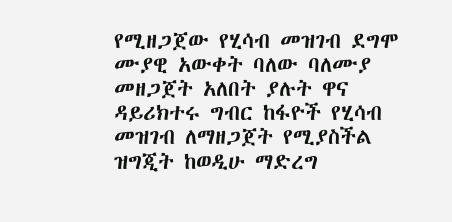የሚዘጋጀው የሂሳብ መዝገብ ደግሞ ሙያዊ አውቀት ባለው ባለሙያ መዘጋጀት አለበት ያሉት ዋና ዳይሪክተሩ ግብር ከፋዮች የሂሳብ መዝገብ ለማዘጋጀት የሚያስችል ዝግጂት ከወዲሁ ማድረግ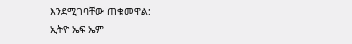እንደሚገባቸው ጠቁመዋል:
ኢትዮ ኤፍ ኤም